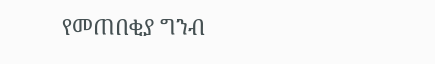የመጠበቂያ ግንብ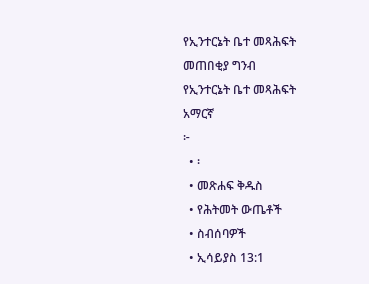የኢንተርኔት ቤተ መጻሕፍት
መጠበቂያ ግንብ
የኢንተርኔት ቤተ መጻሕፍት
አማርኛ
፦
  • ፡
  • መጽሐፍ ቅዱስ
  • የሕትመት ውጤቶች
  • ስብሰባዎች
  • ኢሳይያስ 13:1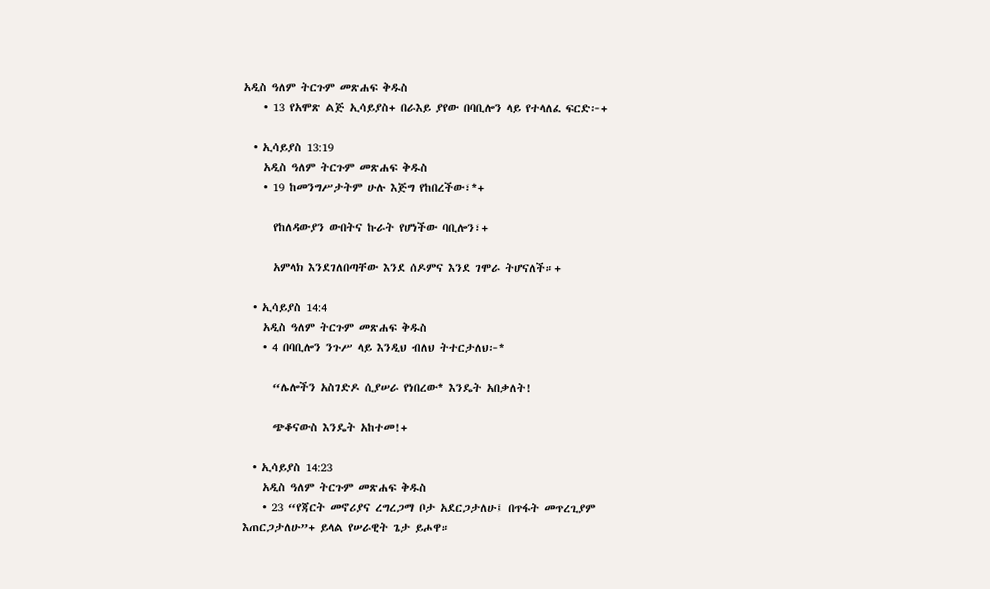አዲስ ዓለም ትርጉም መጽሐፍ ቅዱስ
    • 13 የአሞጽ ልጅ ኢሳይያስ+ በራእይ ያየው በባቢሎን ላይ የተላለፈ ፍርድ፦+

  • ኢሳይያስ 13:19
    አዲስ ዓለም ትርጉም መጽሐፍ ቅዱስ
    • 19 ከመንግሥታትም ሁሉ እጅግ የከበረችው፣*+

      የከለዳውያን ውበትና ኩራት የሆነችው ባቢሎን፣+

      አምላክ እንደገለበጣቸው እንደ ሰዶምና እንደ ገሞራ ትሆናለች።+

  • ኢሳይያስ 14:4
    አዲስ ዓለም ትርጉም መጽሐፍ ቅዱስ
    • 4 በባቢሎን ንጉሥ ላይ እንዲህ ብለህ ትተርታለህ፦*

      “ሌሎችን አስገድዶ ሲያሠራ የነበረው* እንዴት አበቃለት!

      ጭቆናውስ እንዴት አከተመ!+

  • ኢሳይያስ 14:23
    አዲስ ዓለም ትርጉም መጽሐፍ ቅዱስ
    • 23 “የጃርት መኖሪያና ረግረጋማ ቦታ አደርጋታለሁ፤ በጥፋት መጥረጊያም እጠርጋታለሁ”+ ይላል የሠራዊት ጌታ ይሖዋ።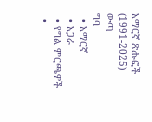አማርኛ ጽሑፎች (1991-2025)
ውጣ
ግባ
  • አማርኛ
  • አጋራ
  • የግል ምርጫዎች
  •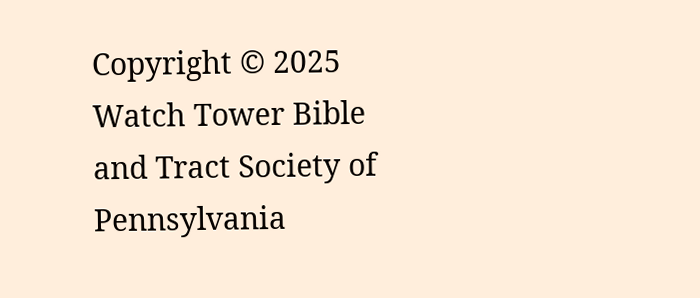Copyright © 2025 Watch Tower Bible and Tract Society of Pennsylvania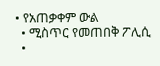• የአጠቃቀም ውል
  • ሚስጥር የመጠበቅ ፖሊሲ
  •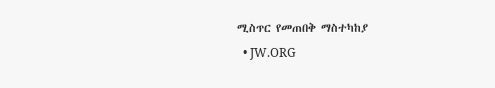ሚስጥር የመጠበቅ ማስተካከያ
  • JW.ORG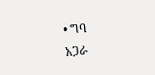• ግባ
አጋራ